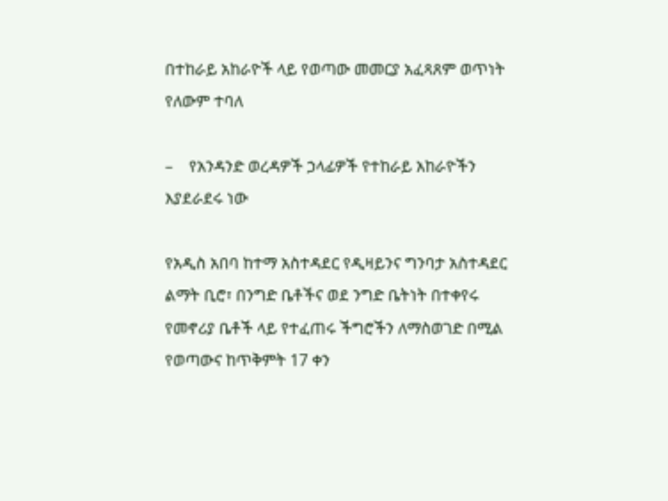በተከራይ አከራዮች ላይ የወጣው መመርያ አፈጻጸም ወጥነት የለውም ተባለ

–    የአንዳንድ ወረዳዎች ኃላፊዎች የተከራይ አከራዮችን እያደራደሩ ነው

የአዲስ አበባ ከተማ አስተዳደር የዲዛይንና ግንባታ አስተዳደር ልማት ቢሮ፣ በንግድ ቤቶችና ወደ ንግድ ቤትነት በተቀየሩ የመኖሪያ ቤቶች ላይ የተፈጠሩ ችግሮችን ለማስወገድ በሚል የወጣውና ከጥቅምት 17 ቀን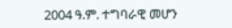2004 ዓ.ም. ተግባራዊ መሆን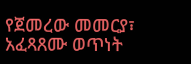የጀመረው መመርያ፣ አፈጻጸሙ ወጥነት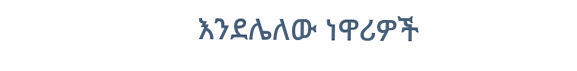እንደሌለው ነዋሪዎች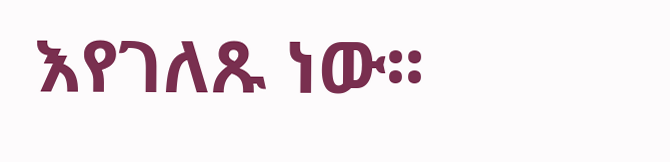እየገለጹ ነው፡፡